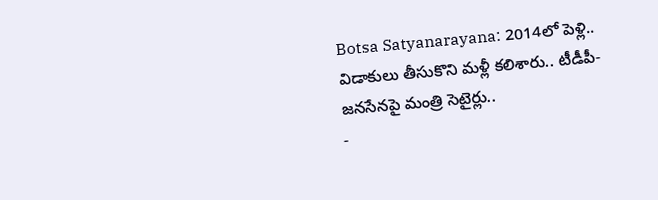Botsa Satyanarayana: 2014లో పెళ్లి.. విడాకులు తీసుకొని మళ్లీ కలిశారు.. టీడీపీ-జనసేనపై మంత్రి సెటైర్లు..
-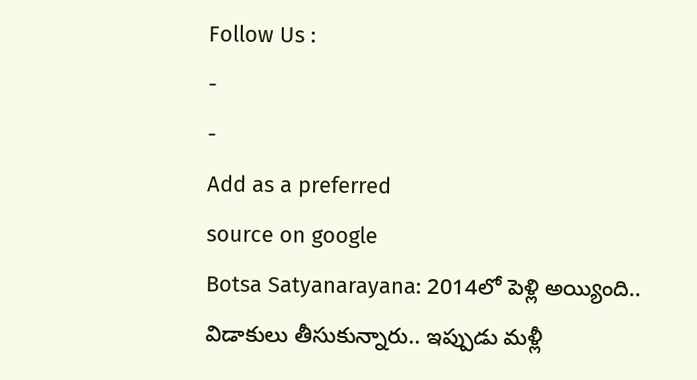Follow Us :
-
-
Add as a preferred
source on google
Botsa Satyanarayana: 2014లో పెళ్లి అయ్యింది.. విడాకులు తీసుకున్నారు.. ఇప్పుడు మళ్లీ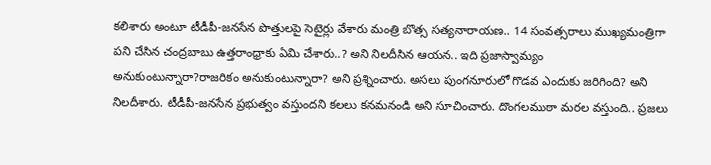కలిశారు అంటూ టీడీపీ-జనసేన పొత్తులపై సెటైర్లు వేశారు మంత్రి బొత్స సత్యనారాయణ.. 14 సంవత్సరాలు ముఖ్యమంత్రిగా పని చేసిన చంద్రబాబు ఉత్తరాంధ్రాకు ఏమి చేశారు..? అని నిలదీసిన ఆయన.. ఇది ప్రజాస్వామ్యం అనుకుంటున్నారా?రాజరికం అనుకుంటున్నారా? అని ప్రశ్నించారు. అసలు పుంగనూరులో గొడవ ఎందుకు జరిగింది? అని నిలదీశారు. టీడీపీ-జనసేన ప్రభుత్వం వస్తుందని కలలు కనమనండి అని సూచించారు. దొంగలముఠా మరల వస్తుంది.. ప్రజలు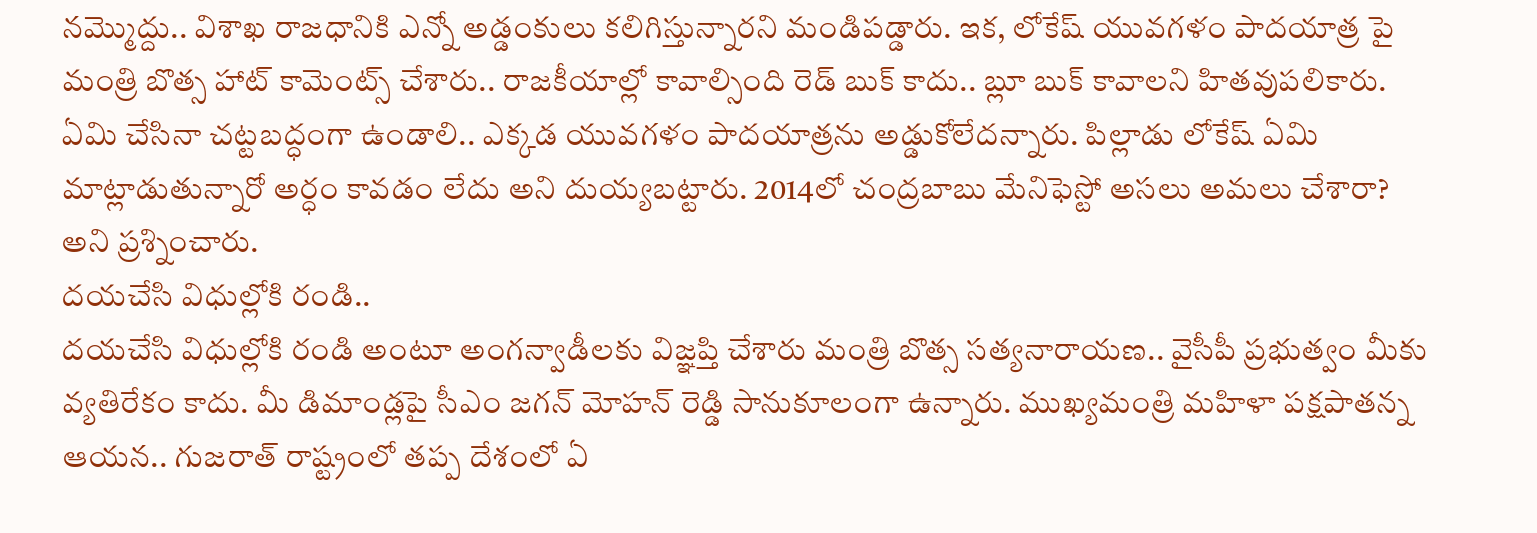నమ్మొద్దు.. విశాఖ రాజధానికి ఎన్నో అడ్డంకులు కలిగిస్తున్నారని మండిపడ్డారు. ఇక, లోకేష్ యువగళం పాదయాత్ర పై మంత్రి బొత్స హాట్ కామెంట్స్ చేశారు.. రాజకీయాల్లో కావాల్సింది రెడ్ బుక్ కాదు.. బ్లూ బుక్ కావాలని హితవుపలికారు. ఏమి చేసినా చట్టబద్ధంగా ఉండాలి.. ఎక్కడ యువగళం పాదయాత్రను అడ్డుకోలేదన్నారు. పిల్లాడు లోకేష్ ఏమి మాట్లాడుతున్నారో అర్ధం కావడం లేదు అని దుయ్యబట్టారు. 2014లో చంద్రబాబు మేనిఫెస్టో అసలు అమలు చేశారా? అని ప్రశ్నించారు.
దయచేసి విధుల్లోకి రండి..
దయచేసి విధుల్లోకి రండి అంటూ అంగన్వాడీలకు విజ్ఞప్తి చేశారు మంత్రి బొత్స సత్యనారాయణ.. వైసీపీ ప్రభుత్వం మీకు వ్యతిరేకం కాదు. మీ డిమాండ్లపై సీఎం జగన్ మోహన్ రెడ్డి సానుకూలంగా ఉన్నారు. ముఖ్యమంత్రి మహిళా పక్షపాతన్న ఆయన.. గుజరాత్ రాష్ట్రంలో తప్ప దేశంలో ఏ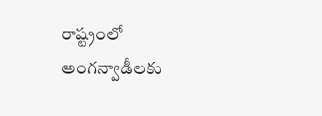రాష్ట్రంలో అంగన్వాడీలకు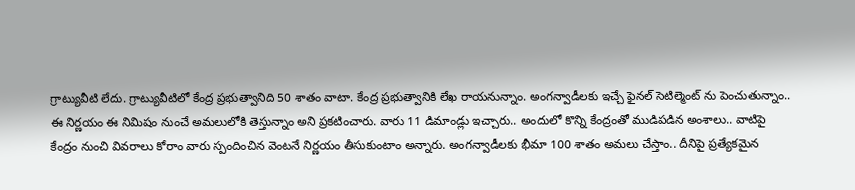గ్రాట్యువీటి లేదు. గ్రాట్యువీటిలో కేంద్ర ప్రభుత్వానిది 50 శాతం వాటా. కేంద్ర ప్రభుత్వానికి లేఖ రాయనున్నాం. అంగన్వాడీలకు ఇచ్చే ఫైనల్ సెటిల్మెంట్ ను పెంచుతున్నాం.. ఈ నిర్ణయం ఈ నిమిషం నుంచే అమలులోకి తెస్తున్నాం అని ప్రకటించారు. వారు 11 డిమాండ్లు ఇచ్చారు.. అందులో కొన్ని కేంద్రంతో ముడిపడిన అంశాలు.. వాటిపై కేంద్రం నుంచి వివరాలు కోరాం వారు స్పందించిన వెంటనే నిర్ణయం తీసుకుంటాం అన్నారు. అంగన్వాడీలకు భీమా 100 శాతం అమలు చేస్తాం.. దీనిపై ప్రత్యేకమైన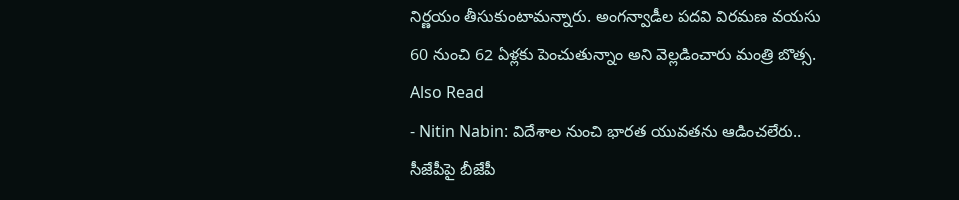నిర్ణయం తీసుకుంటామన్నారు. అంగన్వాడీల పదవి విరమణ వయసు 60 నుంచి 62 ఏళ్లకు పెంచుతున్నాం అని వెల్లడించారు మంత్రి బొత్స.
Also Read
- Nitin Nabin: విదేశాల నుంచి భారత యువతను ఆడించలేరు.. సీజేపీపై బీజేపీ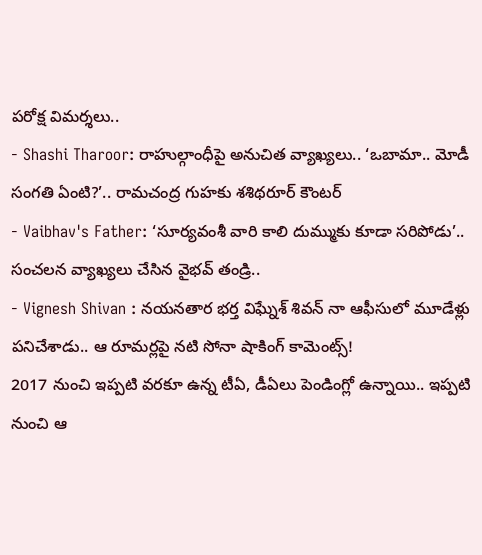పరోక్ష విమర్శలు..
- Shashi Tharoor: రాహుల్గాంధీపై అనుచిత వ్యాఖ్యలు.. ‘ఒబామా.. మోడీ సంగతి ఏంటి?’.. రామచంద్ర గుహకు శశిథరూర్ కౌంటర్
- Vaibhav's Father: ‘సూర్యవంశీ వారి కాలి దుమ్ముకు కూడా సరిపోడు’.. సంచలన వ్యాఖ్యలు చేసిన వైభవ్ తండ్రి..
- Vignesh Shivan : నయనతార భర్త విఘ్నేశ్ శివన్ నా ఆఫీసులో మూడేళ్లు పనిచేశాడు.. ఆ రూమర్లపై నటి సోనా షాకింగ్ కామెంట్స్!
2017 నుంచి ఇప్పటి వరకూ ఉన్న టీఏ, డీఏలు పెండింగ్లో ఉన్నాయి.. ఇప్పటి నుంచి ఆ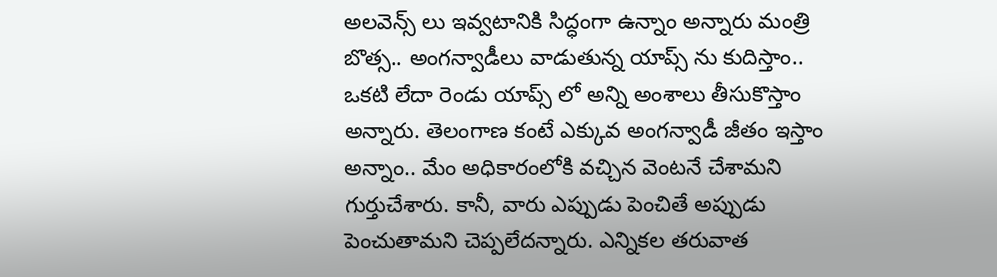అలవెన్స్ లు ఇవ్వటానికి సిద్ధంగా ఉన్నాం అన్నారు మంత్రి బొత్స.. అంగన్వాడీలు వాడుతున్న యాప్స్ ను కుదిస్తాం.. ఒకటి లేదా రెండు యాప్స్ లో అన్ని అంశాలు తీసుకొస్తాం అన్నారు. తెలంగాణ కంటే ఎక్కువ అంగన్వాడీ జీతం ఇస్తాం అన్నాం.. మేం అధికారంలోకి వచ్చిన వెంటనే చేశామని గుర్తుచేశారు. కానీ, వారు ఎప్పుడు పెంచితే అప్పుడు పెంచుతామని చెప్పలేదన్నారు. ఎన్నికల తరువాత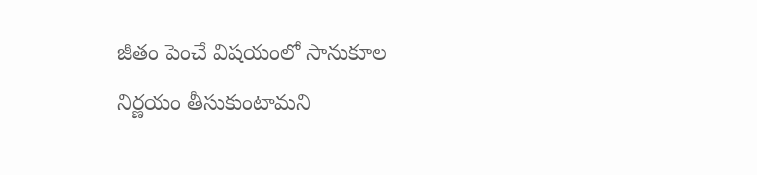జీతం పెంచే విషయంలో సానుకూల నిర్ణయం తీసుకుంటామని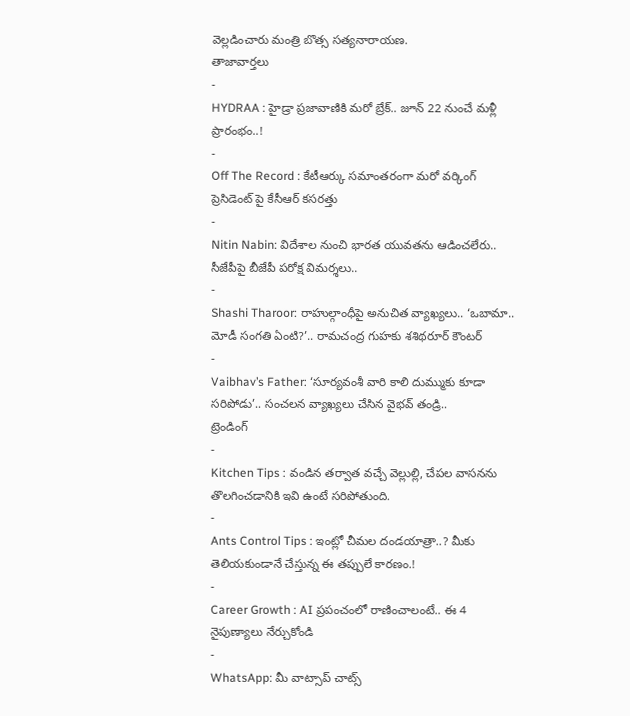వెల్లడించారు మంత్రి బొత్స సత్యనారాయణ.
తాజావార్తలు
-
HYDRAA : హైడ్రా ప్రజావాణికి మరో బ్రేక్.. జూన్ 22 నుంచే మళ్లీ ప్రారంభం..!
-
Off The Record : కేటీఆర్కు సమాంతరంగా మరో వర్కింగ్ ప్రెసిడెంట్ పై కేసీఆర్ కసరత్తు
-
Nitin Nabin: విదేశాల నుంచి భారత యువతను ఆడించలేరు.. సీజేపీపై బీజేపీ పరోక్ష విమర్శలు..
-
Shashi Tharoor: రాహుల్గాంధీపై అనుచిత వ్యాఖ్యలు.. ‘ఒబామా.. మోడీ సంగతి ఏంటి?’.. రామచంద్ర గుహకు శశిథరూర్ కౌంటర్
-
Vaibhav’s Father: ‘సూర్యవంశీ వారి కాలి దుమ్ముకు కూడా సరిపోడు’.. సంచలన వ్యాఖ్యలు చేసిన వైభవ్ తండ్రి..
ట్రెండింగ్
-
Kitchen Tips : వండిన తర్వాత వచ్చే వెల్లుల్లి, చేపల వాసనను తొలగించడానికి ఇవి ఉంటే సరిపోతుంది.
-
Ants Control Tips : ఇంట్లో చీమల దండయాత్రా..? మీకు తెలియకుండానే చేస్తున్న ఈ తప్పులే కారణం.!
-
Career Growth : AI ప్రపంచంలో రాణించాలంటే.. ఈ 4 నైపుణ్యాలు నేర్చుకోండి
-
WhatsApp: మీ వాట్సాప్ చాట్స్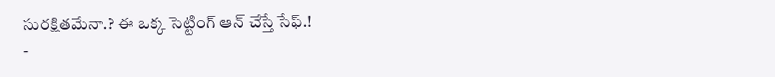సురక్షితమేనా.? ఈ ఒక్క సెట్టింగ్ ఆన్ చేస్తే సేఫ్.!
-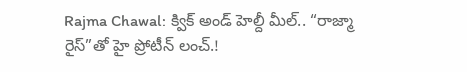Rajma Chawal: క్విక్ అండ్ హెల్దీ మీల్.. “రాజ్మా రైస్”తో హై ప్రోటీన్ లంచ్.!